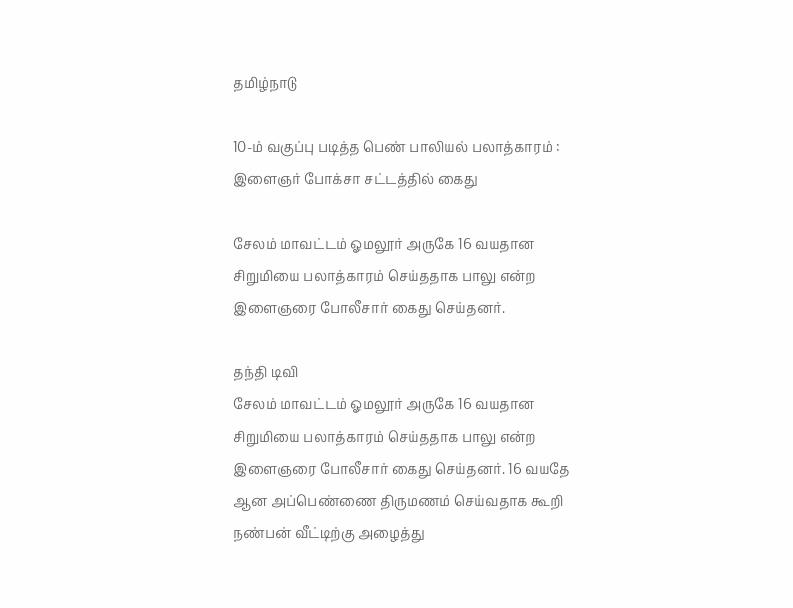தமிழ்நாடு

10-ம் வகுப்பு படித்த பெண் பாலியல் பலாத்காரம் : இளைஞர் போக்சா சட்டத்தில் கைது

சேலம் மாவட்டம் ஓமலூர் அருகே 16 வயதான சிறுமியை பலாத்காரம் செய்ததாக பாலு என்ற இளைஞரை போலீசார் கைது செய்தனர்.

தந்தி டிவி
சேலம் மாவட்டம் ஓமலூர் அருகே 16 வயதான சிறுமியை பலாத்காரம் செய்ததாக பாலு என்ற இளைஞரை போலீசார் கைது செய்தனர். 16 வயதே ஆன அப்பெண்ணை திருமணம் செய்வதாக கூறி நண்பன் வீட்டிற்கு அழைத்து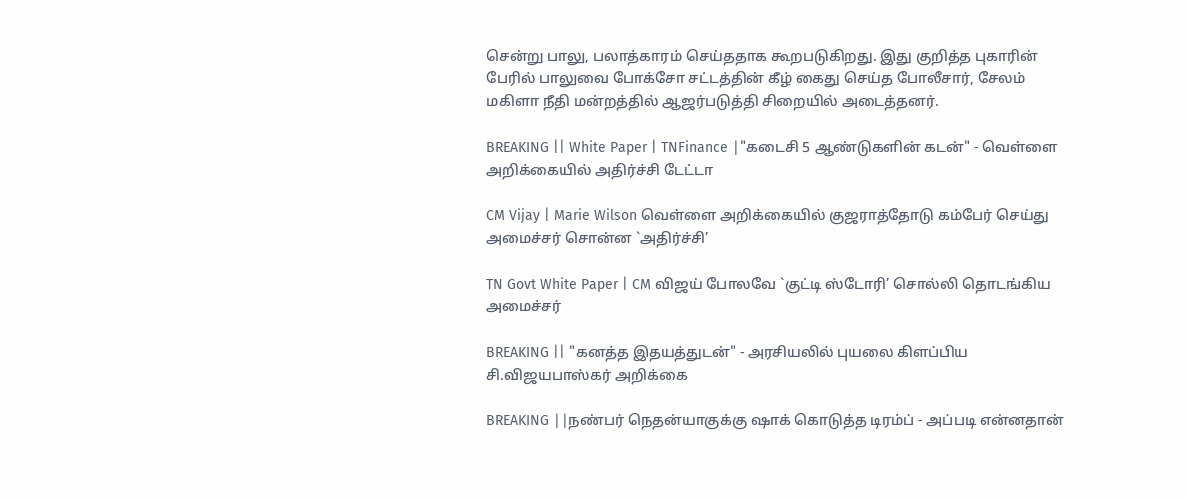சென்று பாலு, பலாத்காரம் செய்ததாக கூறபடுகிறது. இது குறித்த புகாரின் பேரில் பாலுவை போக்சோ சட்டத்தின் கீழ் கைது செய்த போலீசார், சேலம் மகிளா நீதி மன்றத்தில் ஆஜர்படுத்தி சிறையில் அடைத்தனர்.

BREAKING || White Paper | TNFinance |"கடைசி 5 ஆண்டுகளின் கடன்" - வெள்ளை அறிக்கையில் அதிர்ச்சி டேட்டா

CM Vijay | Marie Wilson வெள்ளை அறிக்கையில் குஜராத்தோடு கம்பேர் செய்து அமைச்சர் சொன்ன `அதிர்ச்சி’

TN Govt White Paper | CM விஜய் போலவே `குட்டி ஸ்டோரி’ சொல்லி தொடங்கிய அமைச்சர்

BREAKING || "கனத்த இதயத்துடன்" - அரசியலில் புயலை கிளப்பிய சி.விஜயபாஸ்கர் அறிக்கை

BREAKING ||நண்பர் நெதன்யாகுக்கு ஷாக் கொடுத்த டிரம்ப் - அப்படி என்னதான்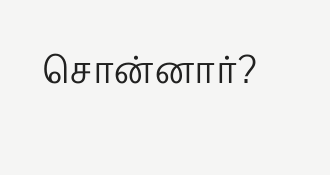சொன்னார்?